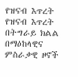የዝናብ እጥረት
የዝናብ እጥረት በትግራይ ክልል በማዕከላዊና ምስራቃዊ ዞኖች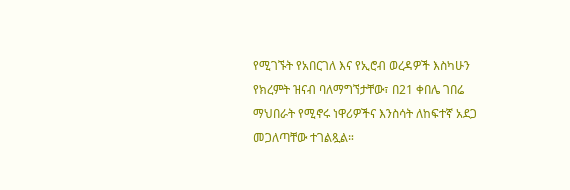የሚገኙት የአበርገለ እና የኢሮብ ወረዳዎች እስካሁን የክረምት ዝናብ ባለማግኘታቸው፣ በ21 ቀበሌ ገበሬ ማህበራት የሚኖሩ ነዋሪዎችና እንስሳት ለከፍተኛ አደጋ መጋለጣቸው ተገልጿል።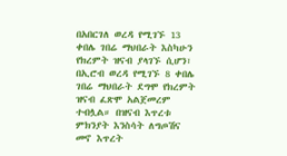በአበርገለ ወረዳ የሚገኙ 13 ቀበሌ ገበሬ ማህበራት እስካሁን የክረምት ዝናብ ያላገኙ ሲሆን፣ በኢሮብ ወረዳ የሚገኙ 8 ቀበሌ ገበሬ ማህበራት ደግሞ የክረምት ዝናብ ፈጽሞ አልጀመረም ተብሏል። በዝናብ እጥረቱ ምክንያት እንስሳት ለግጦሽና መኖ እጥረት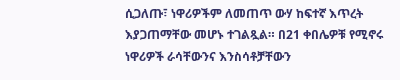ሲጋለጡ፣ ነዋሪዎችም ለመጠጥ ውሃ ከፍተኛ እጥረት እያጋጠማቸው መሆኑ ተገልጿል። በ21 ቀበሌዎቹ የሚኖሩ ነዋሪዎች ራሳቸውንና እንስሳቶቻቸውን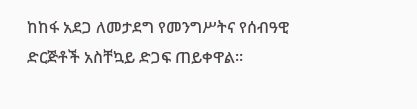ከከፋ አደጋ ለመታደግ የመንግሥትና የሰብዓዊ ድርጅቶች አስቸኳይ ድጋፍ ጠይቀዋል።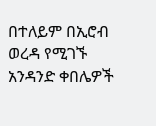በተለይም በኢሮብ ወረዳ የሚገኙ አንዳንድ ቀበሌዎች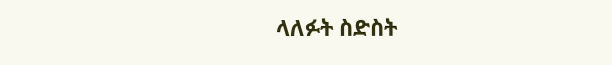ላለፉት ስድስት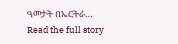ዓመታት በኤርትራ…
Read the full story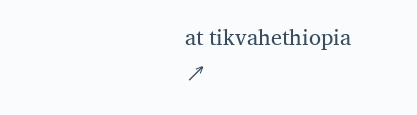at tikvahethiopia ↗